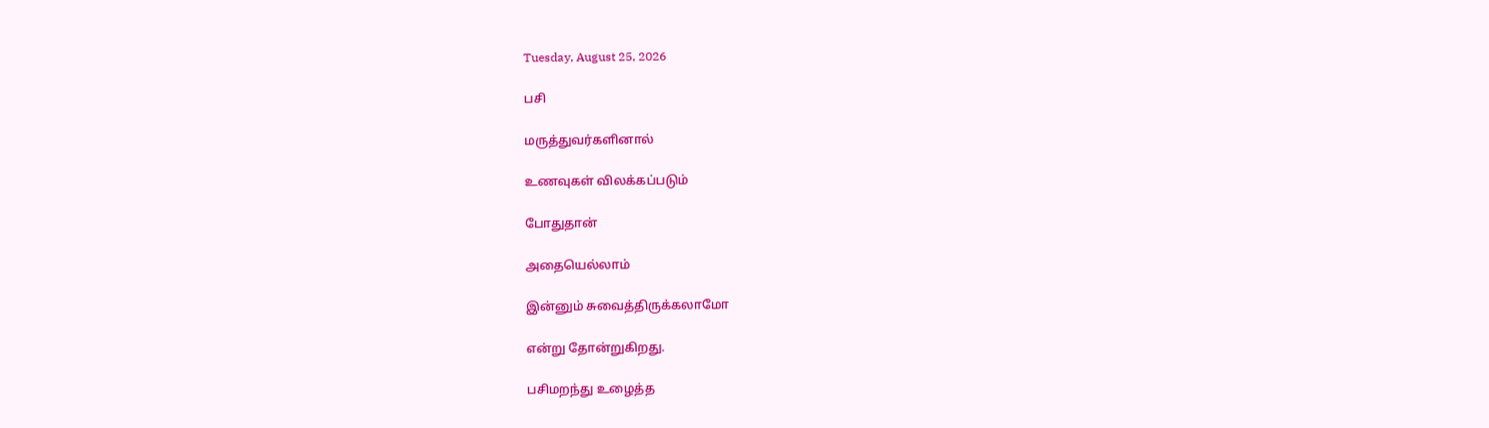Tuesday, August 25, 2026

பசி

மருத்துவர்களினால்

உணவுகள் விலக்கப்படும்

போதுதான்

அதையெல்லாம்

இன்னும் சுவைத்திருக்கலாமோ

என்று தோன்றுகிறது.

பசிமறந்து உழைத்த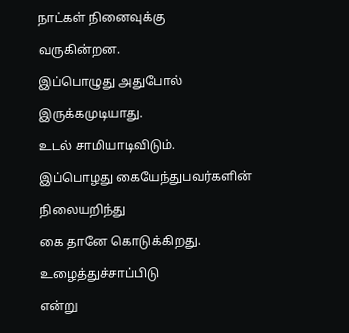நாட்கள் நினைவுக்கு

வருகின்றன.

இப்பொழுது அதுபோல்

இருக்கமுடியாது.

உடல் சாமியாடிவிடும்.

இப்பொழது கையேந்துபவர்களின்

நிலையறிந்து

கை தானே கொடுக்கிறது.

உழைத்துச்சாப்பிடு

என்று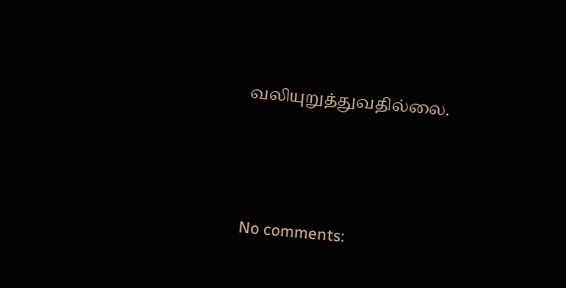வலியுறுத்துவதில்லை.





No comments: